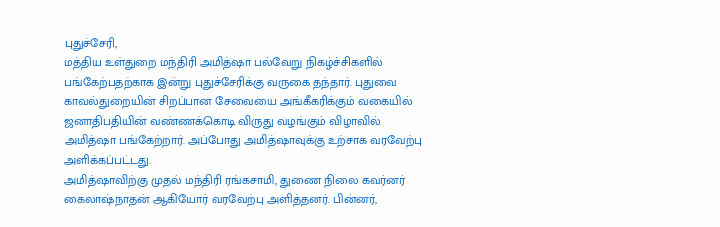புதுச்சேரி,
மத்திய உள்துறை மந்திரி அமித்ஷா பல்வேறு நிகழ்ச்சிகளில் பங்கேற்பதற்காக இன்று புதுச்சேரிக்கு வருகை தந்தார். புதுவை காவல்துறையின் சிறப்பான சேவையை அங்கீகரிக்கும் வகையில் ஜனாதிபதியின் வண்ணக்கொடி விருது வழங்கும் விழாவில் அமித்ஷா பங்கேற்றார். அப்போது அமித்ஷாவுக்கு உற்சாக வரவேற்பு அளிக்கப்பட்டது.
அமித்ஷாவிற்கு முதல் மந்திரி ரங்கசாமி, துணை நிலை கவர்னர் கைலாஷ்நாதன் ஆகியோர் வரவேற்பு அளித்தனர். பின்னர்,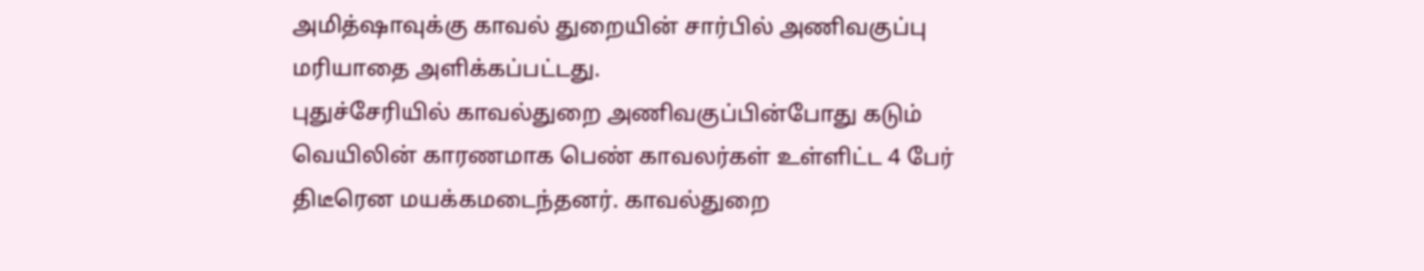அமித்ஷாவுக்கு காவல் துறையின் சார்பில் அணிவகுப்பு மரியாதை அளிக்கப்பட்டது.
புதுச்சேரியில் காவல்துறை அணிவகுப்பின்போது கடும் வெயிலின் காரணமாக பெண் காவலர்கள் உள்ளிட்ட 4 பேர் திடீரென மயக்கமடைந்தனர். காவல்துறை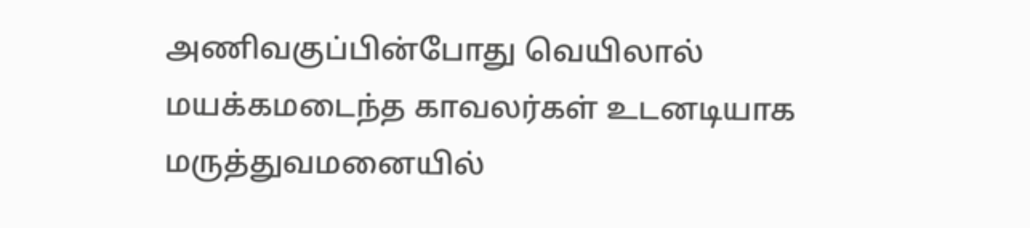அணிவகுப்பின்போது வெயிலால் மயக்கமடைந்த காவலர்கள் உடனடியாக மருத்துவமனையில்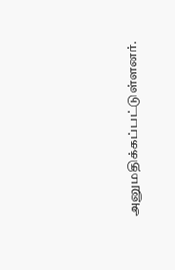அனுமதிக்கப்பட்டுள்ளனர்.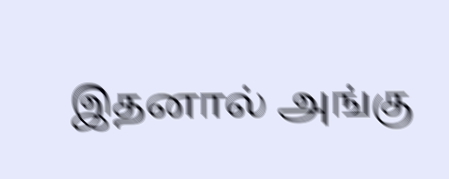இதனால் அங்கு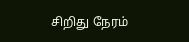சிறிது நேரம்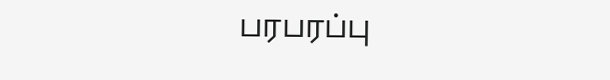பரபரப்பு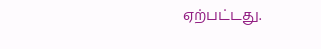ஏற்பட்டது.